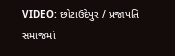VIDEO: છોટાઉદેપુર / પ્રજાપતિ સમાજમાં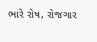ભારે રોષ, રોજગાર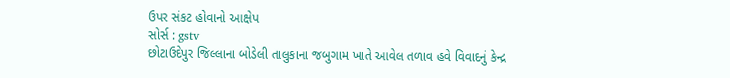ઉપર સંકટ હોવાનો આક્ષેપ
સોર્સ : gstv
છોટાઉદેપુર જિલ્લાના બોડેલી તાલુકાના જબુગામ ખાતે આવેલ તળાવ હવે વિવાદનું કેન્દ્ર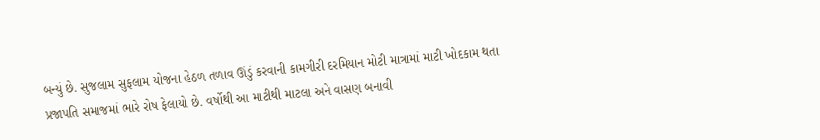બન્યું છે. સુજલામ સુફલામ યોજના હેઠળ તળાવ ઊંડું કરવાની કામગીરી દરમિયાન મોટી માત્રામાં માટી ખોદકામ થતા પ્રજાપતિ સમાજમાં ભારે રોષ ફેલાયો છે. વર્ષોથી આ માટીથી માટલા અને વાસણ બનાવી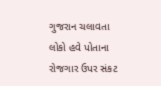ગુજરાન ચલાવતા લોકો હવે પોતાના રોજગાર ઉપર સંકટ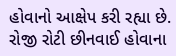હોવાનો આક્ષેપ કરી રહ્યા છે. રોજી રોટી છીનવાઈ હોવાના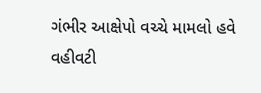ગંભીર આક્ષેપો વચ્ચે મામલો હવે વહીવટી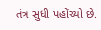તંત્ર સુધી પહોંચ્યો છે.